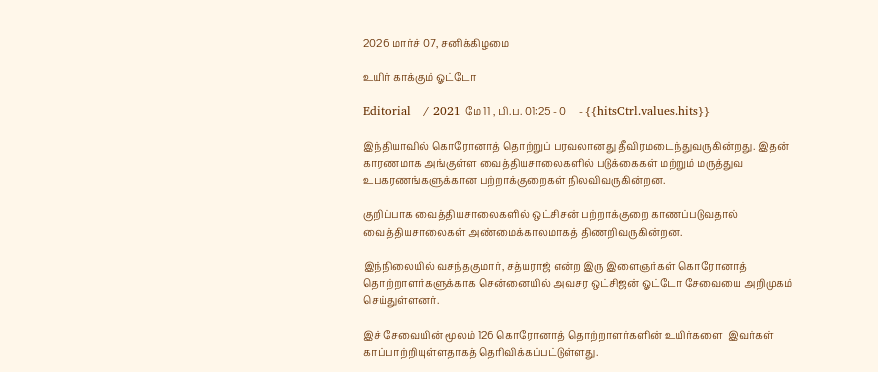2026 மார்ச் 07, சனிக்கிழமை

உயிர் காக்கும் ஓட்டோ

Editorial   / 2021 மே 11 , பி.ப. 01:25 - 0     - {{hitsCtrl.values.hits}}

இந்தியாவில் கொரோனாத் தொற்றுப் பரவலானது தீவிரமடைந்துவருகின்றது. இதன் காரணமாக அங்குள்ள வைத்தியசாலைகளில் படுக்கைகள் மற்றும் மருத்துவ உபகரணங்களுக்கான பற்றாக்குறைகள் நிலவிவருகின்றன.

குறிப்பாக வைத்தியசாலைகளில் ஒட்சிசன் பற்றாக்குறை காணப்படுவதால் வைத்தியசாலைகள் அண்மைக்காலமாகத் திணறிவருகின்றன.

இந்நிலையில் வசந்தகுமார், சத்யராஜ் என்ற இரு இளைஞர்கள் கொரோனாத் தொற்றாளர்களுக்காக சென்னையில் அவசர ஒட்சிஜன் ஓட்டோ சேவையை அறிமுகம் செய்துள்ளனர்.

இச் சேவையின் மூலம் 126 கொரோனாத் தொற்றாளர்களின் உயிர்களை  இவர்கள் காப்பாற்றியுள்ளதாகத் தெரிவிக்கப்பட்டுள்ளது.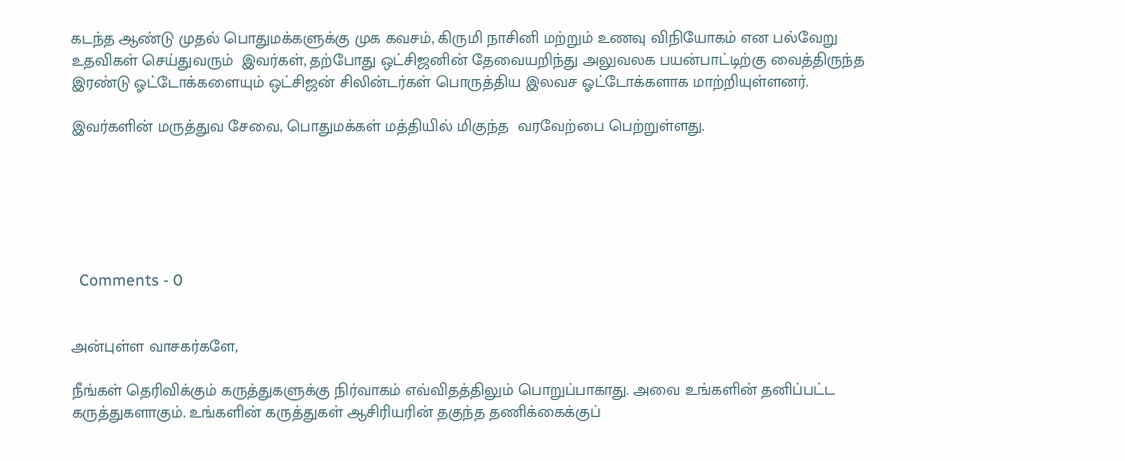கடந்த ஆண்டு முதல் பொதுமக்களுக்கு முக கவசம், கிருமி நாசினி மற்றும் உணவு விநியோகம் என பல்வேறு உதவிகள் செய்துவரும்  இவர்கள், தற்போது ஒட்சிஜனின் தேவையறிந்து அலுவலக பயன்பாட்டிற்கு வைத்திருந்த இரண்டு ஓட்டோக்களையும் ஒட்சிஜன் சிலின்டர்கள் பொருத்திய இலவச ஓட்டோக்களாக மாற்றியுள்ளனர்.

இவர்களின் மருத்துவ சேவை, பொதுமக்கள் மத்தியில் மிகுந்த  வரவேற்பை பெற்றுள்ளது.






  Comments - 0


அன்புள்ள வாசகர்களே,

நீங்கள் தெரிவிக்கும் கருத்துகளுக்கு நிர்வாகம் எவ்விதத்திலும் பொறுப்பாகாது. அவை உங்களின் தனிப்பட்ட கருத்துகளாகும். உங்களின் கருத்துகள் ஆசிரியரின் தகுந்த தணிக்கைக்குப்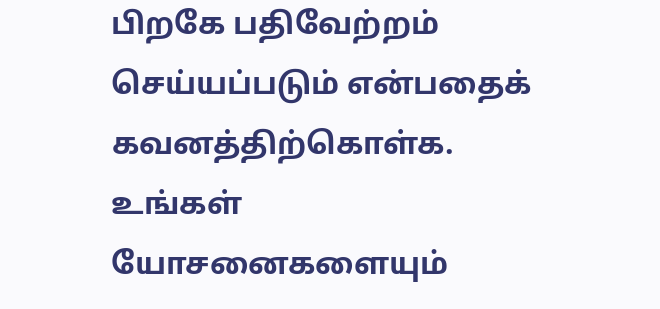பிறகே பதிவேற்றம் செய்யப்படும் என்பதைக் கவனத்திற்கொள்க. உங்கள் யோசனைகளையும்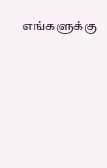எங்களுக்கு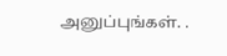அனுப்புங்கள். .